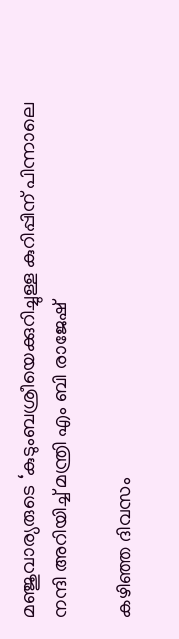മഞ്ജുവാര്യരുടെ ‘കുടുംബശ്രീയെക്കുറിച്ചുള്ള കുറിപ്പിന് പിന്നാലെ നന്ദി അറിയിച്ച് മന്ത്രി എം ബി രാജേഷ്

കഴിഞ്ഞ ദിവസം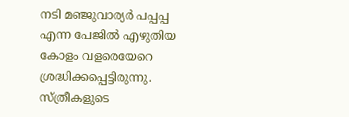നടി മഞ്ജുവാര്യര്‍ പപ്പപ്പ എന്ന പേജില്‍ എഴുതിയ കോളം വളരെയേറെ ശ്രദ്ധിക്കപ്പെട്ടിരുന്നു. സ്ത്രീകളുടെ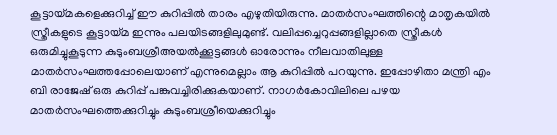കൂട്ടായ്മകളെക്കുറിച്ച് ഈ കുറിപ്പില്‍ താരം എഴുതിയിരുന്നു. മാതര്‍സംഘത്തിന്റെ മാതൃകയില്‍ സ്ത്രീകളുടെ കൂട്ടായ്മ ഇന്നും പലയിടങ്ങളിലുമുണ്ട്. വലിപ്പച്ചെറുപ്പങ്ങളില്ലാതെ സ്ത്രീകള്‍ ഒരുമിച്ചുകൂടുന്ന കുടുംബശ്രീഅയല്‍ക്കൂട്ടങ്ങള്‍ ഓരോന്നും നീലവാതിലുള്ള മാതര്‍സംഘത്തപ്പോലെയാണ് എന്നുമെല്ലാം ആ കുറിപ്പില്‍ പറയുന്നു. ഇപ്പോഴിതാ മന്ത്രി എം ബി രാജേഷ് ഒരു കുറിപ്പ് പങ്കുവച്ചിരിക്കുകയാണ്. നാഗര്‍കോവിലിലെ പഴയ മാതര്‍സംഘത്തെക്കുറിച്ചും കുടുംബശ്രീയെക്കുറിച്ചും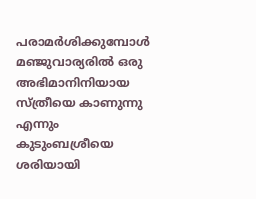പരാമര്‍ശിക്കുമ്പോള്‍ മഞ്ജുവാര്യരില്‍ ഒരു അഭിമാനിനിയായ സ്ത്രീയെ കാണുന്നു എന്നും കുടുംബശ്രീയെ ശരിയായി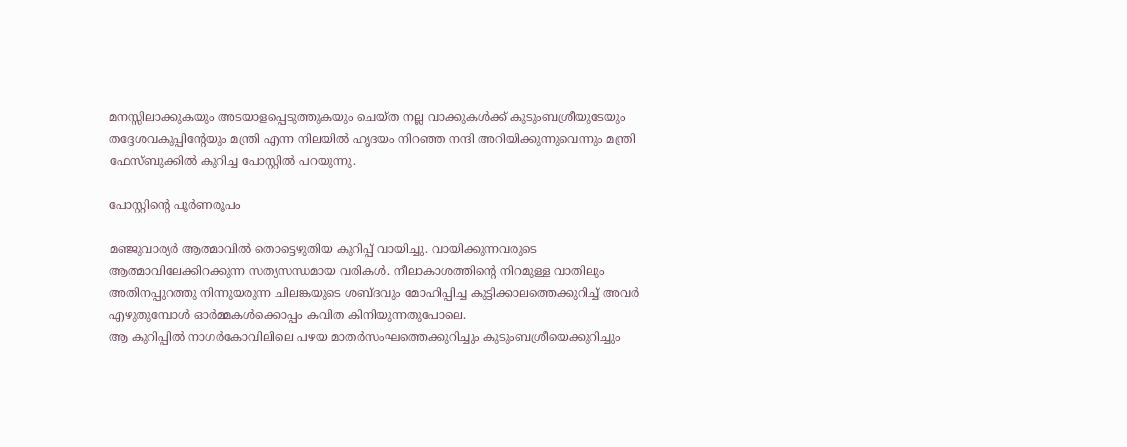മനസ്സിലാക്കുകയും അടയാളപ്പെടുത്തുകയും ചെയ്ത നല്ല വാക്കുകള്‍ക്ക് കുടുംബശ്രീയുടേയും തദ്ദേശവകുപ്പിന്റേയും മന്ത്രി എന്ന നിലയില്‍ ഹൃദയം നിറഞ്ഞ നന്ദി അറിയിക്കുന്നുവെന്നും മന്ത്രി ഫേസ്ബുക്കില്‍ കുറിച്ച പോസ്റ്റില്‍ പറയുന്നു.

പോസ്റ്റിന്റെ പൂര്‍ണരൂപം

മഞ്ജുവാര്യര്‍ ആത്മാവില്‍ തൊട്ടെഴുതിയ കുറിപ്പ് വായിച്ചു. വായിക്കുന്നവരുടെ ആത്മാവിലേക്കിറക്കുന്ന സത്യസന്ധമായ വരികള്‍. നീലാകാശത്തിന്റെ നിറമുള്ള വാതിലും അതിനപ്പുറത്തു നിന്നുയരുന്ന ചിലങ്കയുടെ ശബ്ദവും മോഹിപ്പിച്ച കുട്ടിക്കാലത്തെക്കുറിച്ച് അവര്‍ എഴുതുമ്പോള്‍ ഓര്‍മ്മകള്‍ക്കൊപ്പം കവിത കിനിയുന്നതുപോലെ.
ആ കുറിപ്പില്‍ നാഗര്‍കോവിലിലെ പഴയ മാതര്‍സംഘത്തെക്കുറിച്ചും കുടുംബശ്രീയെക്കുറിച്ചും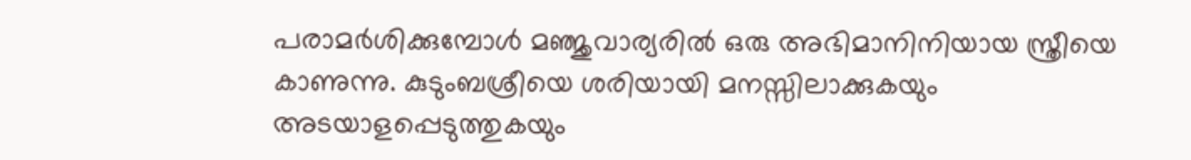പരാമര്‍ശിക്കുമ്പോള്‍ മഞ്ജുവാര്യരില്‍ ഒരു അഭിമാനിനിയായ സ്ത്രീയെ കാണുന്നു. കുടുംബശ്രീയെ ശരിയായി മനസ്സിലാക്കുകയും അടയാളപ്പെടുത്തുകയും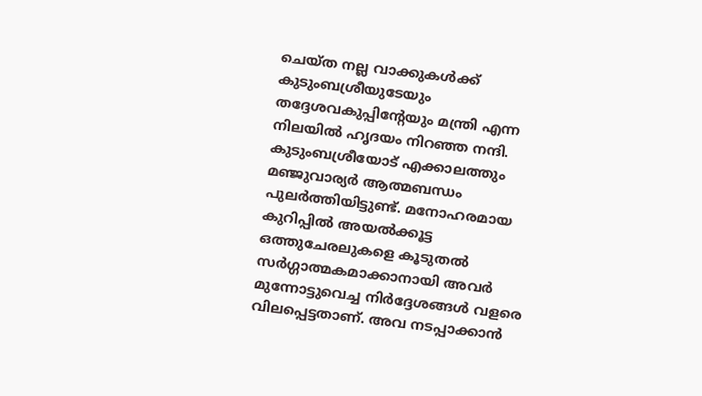ചെയ്ത നല്ല വാക്കുകള്‍ക്ക് കുടുംബശ്രീയുടേയും തദ്ദേശവകുപ്പിന്റേയും മന്ത്രി എന്ന നിലയില്‍ ഹൃദയം നിറഞ്ഞ നന്ദി. കുടുംബശ്രീയോട് എക്കാലത്തും മഞ്ജുവാര്യര്‍ ആത്മബന്ധം പുലര്‍ത്തിയിട്ടുണ്ട്. മനോഹരമായ കുറിപ്പില്‍ അയല്‍ക്കൂട്ട ഒത്തുചേരലുകളെ കൂടുതല്‍ സര്‍ഗ്ഗാത്മകമാക്കാനായി അവര്‍ മുന്നോട്ടുവെച്ച നിര്‍ദ്ദേശങ്ങള്‍ വളരെ വിലപ്പെട്ടതാണ്. അവ നടപ്പാക്കാന്‍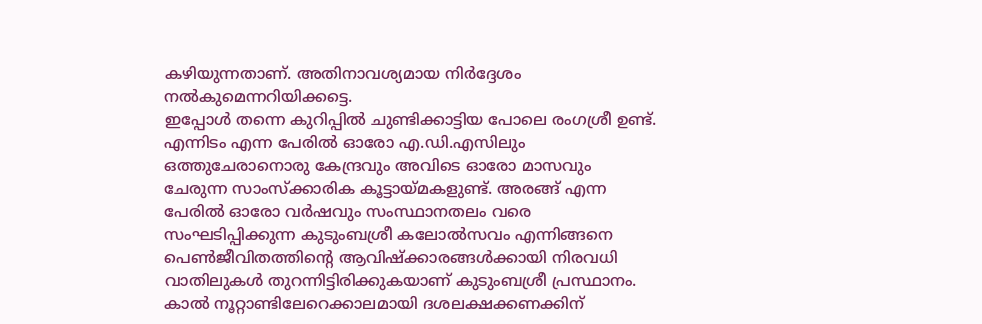കഴിയുന്നതാണ്. അതിനാവശ്യമായ നിര്‍ദ്ദേശം നല്‍കുമെന്നറിയിക്കട്ടെ.
ഇപ്പോള്‍ തന്നെ കുറിപ്പില്‍ ചുണ്ടിക്കാട്ടിയ പോലെ രംഗശ്രീ ഉണ്ട്. എന്നിടം എന്ന പേരില്‍ ഓരോ എ.ഡി.എസിലും ഒത്തുചേരാനൊരു കേന്ദ്രവും അവിടെ ഓരോ മാസവും ചേരുന്ന സാംസ്‌ക്കാരിക കൂട്ടായ്മകളുണ്ട്. അരങ്ങ് എന്ന പേരില്‍ ഓരോ വര്‍ഷവും സംസ്ഥാനതലം വരെ സംഘടിപ്പിക്കുന്ന കുടുംബശ്രീ കലോല്‍സവം എന്നിങ്ങനെ പെണ്‍ജീവിതത്തിന്റെ ആവിഷ്‌ക്കാരങ്ങള്‍ക്കായി നിരവധി വാതിലുകള്‍ തുറന്നിട്ടിരിക്കുകയാണ് കുടുംബശ്രീ പ്രസ്ഥാനം.
കാല്‍ നൂറ്റാണ്ടിലേറെക്കാലമായി ദശലക്ഷക്കണക്കിന്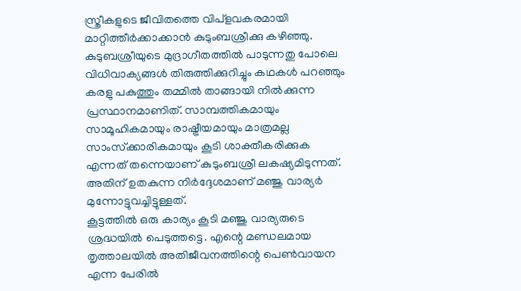സ്ത്രീകളുടെ ജീവിതത്തെ വിപ്‌ളവകരമായി
മാറ്റിത്തീര്‍ക്കാക്കാന്‍ കുടുംബശ്രീക്കു കഴിഞ്ഞു. കുടുബശ്രീയുടെ മുദ്രാഗീതത്തില്‍ പാടുന്നതു പോലെ വിധിവാക്യങ്ങള്‍ തിരുത്തിക്കുറിച്ചും കഥകള്‍ പറഞ്ഞും കരളു പകുത്തും തമ്മില്‍ താങ്ങായി നില്‍ക്കുന്ന പ്രസ്ഥാനമാണിത്. സാമ്പത്തികമായും സാമൂഹികമായും രാഷ്ട്രീയമായും മാത്രമല്ല സാംസ്‌ക്കാരികമായും കൂടി ശാക്തീകരിക്കുക എന്നത് തന്നെയാണ് കുടുംബശ്രീ ലകഷ്യമിടുന്നത്. അതിന് ഉതകുന്ന നിര്‍ദ്ദേശമാണ് മഞ്ജു വാര്യര്‍ മുന്നോട്ടുവച്ചിട്ടുള്ളത്.
കൂട്ടത്തില്‍ ഒരു കാര്യം കൂടി മഞ്ജു വാര്യരുടെ ശ്രദ്ധയില്‍ പെടുത്തട്ടെ. എന്റെ മണ്ഡലമായ തൃത്താലയില്‍ അതിജീവനത്തിന്റെ പെണ്‍വായന എന്ന പേരില്‍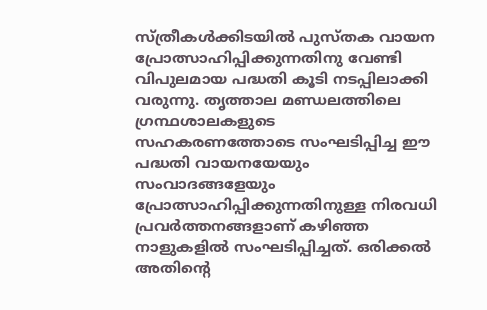സ്ത്രീകള്‍ക്കിടയില്‍ പുസ്തക വായന പ്രോത്സാഹിപ്പിക്കുന്നതിനു വേണ്ടി വിപുലമായ പദ്ധതി കൂടി നടപ്പിലാക്കി വരുന്നു. തൃത്താല മണ്ഡലത്തിലെ ഗ്രന്ഥശാലകളുടെ സഹകരണത്തോടെ സംഘടിപ്പിച്ച ഈ പദ്ധതി വായനയേയും സംവാദങ്ങളേയും പ്രോത്സാഹിപ്പിക്കുന്നതിനുള്ള നിരവധി പ്രവര്‍ത്തനങ്ങളാണ് കഴിഞ്ഞ നാളുകളില്‍ സംഘടിപ്പിച്ചത്. ഒരിക്കല്‍ അതിന്റെ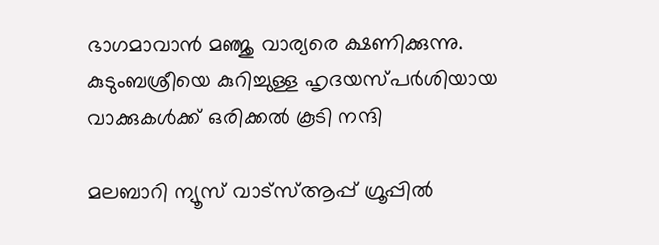ഭാഗമാവാന്‍ മഞ്ജു വാര്യരെ ക്ഷണിക്കുന്നു.
കുടുംബശ്രീയെ കുറിച്ചുള്ള ഹൃദയസ്പര്‍ശിയായ വാക്കുകള്‍ക്ക് ഒരിക്കല്‍ കൂടി നന്ദി

മലബാറി ന്യൂസ് വാട്‌സ്ആപ്പ് ഗ്രൂപ്പില്‍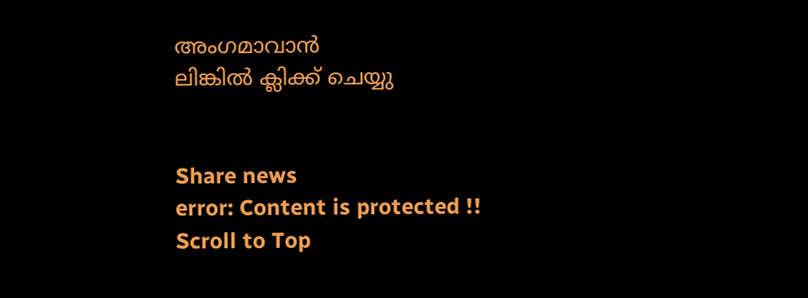അംഗമാവാന്‍
ലിങ്കില്‍ ക്ലിക്ക് ചെയ്യു


Share news
error: Content is protected !!
Scroll to Top